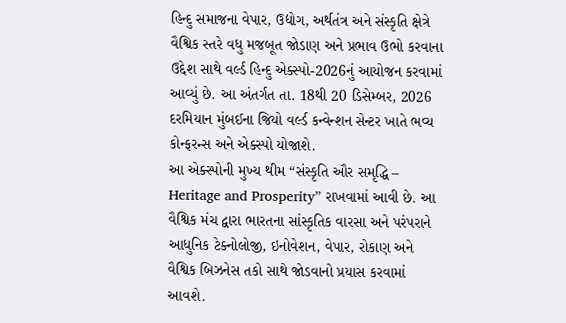હિન્દુ સમાજના વેપાર, ઉદ્યોગ, અર્થતંત્ર અને સંસ્કૃતિ ક્ષેત્રે વૈશ્વિક સ્તરે વધુ મજબૂત જોડાણ અને પ્રભાવ ઉભો કરવાના ઉદ્દેશ સાથે વર્લ્ડ હિન્દુ એક્સ્પો-2026નું આયોજન કરવામાં આવ્યું છે. આ અંતર્ગત તા. 18થી 20 ડિસેમ્બર, 2026 દરમિયાન મુંબઈના જિયો વર્લ્ડ કન્વેન્શન સેન્ટર ખાતે ભવ્ય કોન્ફરન્સ અને એક્સ્પો યોજાશે.
આ એક્સ્પોની મુખ્ય થીમ “સંસ્કૃતિ ઔર સમૃદ્ધિ – Heritage and Prosperity” રાખવામાં આવી છે. આ વૈશ્વિક મંચ દ્વારા ભારતના સાંસ્કૃતિક વારસા અને પરંપરાને આધુનિક ટેક્નોલોજી, ઇનોવેશન, વેપાર, રોકાણ અને વૈશ્વિક બિઝનેસ તકો સાથે જોડવાનો પ્રયાસ કરવામાં આવશે.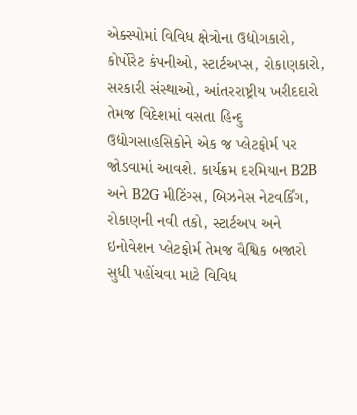એક્સ્પોમાં વિવિધ ક્ષેત્રોના ઉદ્યોગકારો, કોર્પોરેટ કંપનીઓ, સ્ટાર્ટઅપ્સ, રોકાણકારો, સરકારી સંસ્થાઓ, આંતરરાષ્ટ્રીય ખરીદદારો તેમજ વિદેશમાં વસતા હિન્દુ ઉદ્યોગસાહસિકોને એક જ પ્લેટફોર્મ પર જોડવામાં આવશે. કાર્યક્રમ દરમિયાન B2B અને B2G મીટિંગ્સ, બિઝનેસ નેટવર્કિંગ, રોકાણની નવી તકો, સ્ટાર્ટઅપ અને ઇનોવેશન પ્લેટફોર્મ તેમજ વૈશ્વિક બજારો સુધી પહોંચવા માટે વિવિધ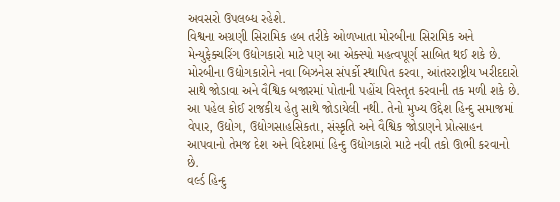અવસરો ઉપલબ્ધ રહેશે.
વિશ્વના અગ્રણી સિરામિક હબ તરીકે ઓળખાતા મોરબીના સિરામિક અને મેન્યુફેક્ચરિંગ ઉદ્યોગકારો માટે પણ આ એક્સ્પો મહત્વપૂર્ણ સાબિત થઈ શકે છે. મોરબીના ઉદ્યોગકારોને નવા બિઝનેસ સંપર્કો સ્થાપિત કરવા, આંતરરાષ્ટ્રીય ખરીદદારો સાથે જોડાવા અને વૈશ્વિક બજારમાં પોતાની પહોંચ વિસ્તૃત કરવાની તક મળી શકે છે.
આ પહેલ કોઈ રાજકીય હેતુ સાથે જોડાયેલી નથી. તેનો મુખ્ય ઉદ્દેશ હિન્દુ સમાજમાં વેપાર, ઉદ્યોગ, ઉદ્યોગસાહસિકતા, સંસ્કૃતિ અને વૈશ્વિક જોડાણને પ્રોત્સાહન આપવાનો તેમજ દેશ અને વિદેશમાં હિન્દુ ઉદ્યોગકારો માટે નવી તકો ઊભી કરવાનો છે.
વર્લ્ડ હિન્દુ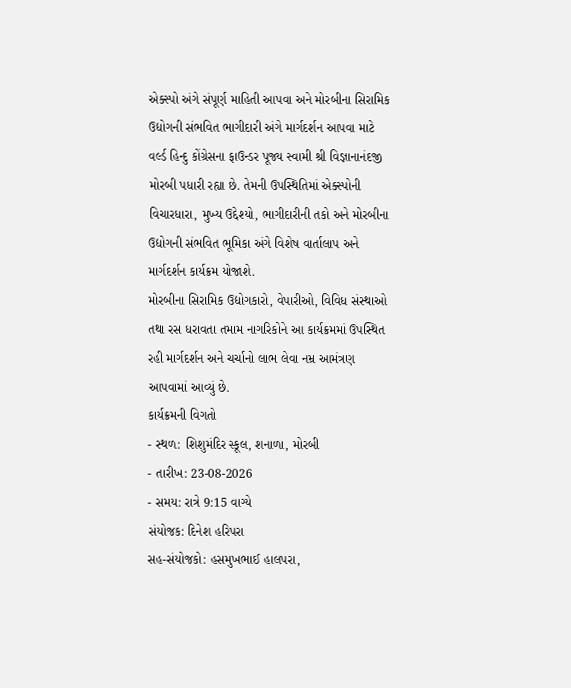એક્સ્પો અંગે સંપૂર્ણ માહિતી આપવા અને મોરબીના સિરામિક ઉદ્યોગની સંભવિત ભાગીદારી અંગે માર્ગદર્શન આપવા માટે વર્લ્ડ હિન્દુ કોંગ્રેસના ફાઉન્ડર પૂજ્ય સ્વામી શ્રી વિજ્ઞાનાનંદજી મોરબી પધારી રહ્યા છે. તેમની ઉપસ્થિતિમાં એક્સ્પોની વિચારધારા, મુખ્ય ઉદ્દેશ્યો, ભાગીદારીની તકો અને મોરબીના ઉદ્યોગની સંભવિત ભૂમિકા અંગે વિશેષ વાર્તાલાપ અને માર્ગદર્શન કાર્યક્રમ યોજાશે.
મોરબીના સિરામિક ઉદ્યોગકારો, વેપારીઓ, વિવિધ સંસ્થાઓ તથા રસ ધરાવતા તમામ નાગરિકોને આ કાર્યક્રમમાં ઉપસ્થિત રહી માર્ગદર્શન અને ચર્ચાનો લાભ લેવા નમ્ર આમંત્રણ આપવામાં આવ્યું છે.
કાર્યક્રમની વિગતો
- સ્થળ: શિશુમંદિર સ્કૂલ, શનાળા, મોરબી
- તારીખ: 23-08-2026
- સમય: રાત્રે 9:15 વાગ્યે
સંયોજક: દિનેશ હરિપરા
સહ-સંયોજકો: હસમુખભાઈ હાલપરા,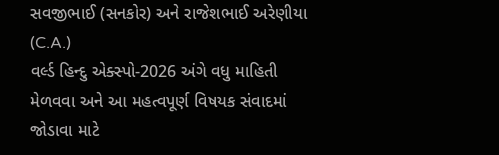સવજીભાઈ (સનકોર) અને રાજેશભાઈ અરેણીયા (C.A.)
વર્લ્ડ હિન્દુ એક્સ્પો-2026 અંગે વધુ માહિતી મેળવવા અને આ મહત્વપૂર્ણ વિષયક સંવાદમાં જોડાવા માટે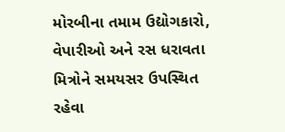મોરબીના તમામ ઉદ્યોગકારો, વેપારીઓ અને રસ ધરાવતા મિત્રોને સમયસર ઉપસ્થિત રહેવા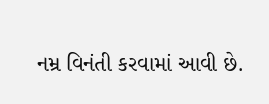નમ્ર વિનંતી કરવામાં આવી છે.